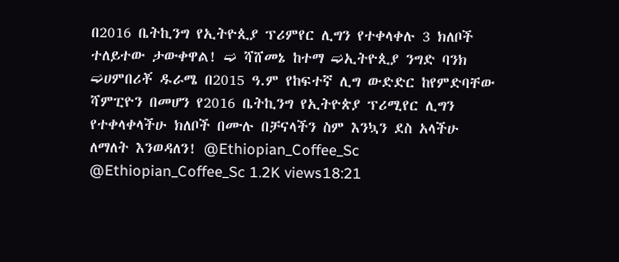በ2016 ቤትኪንግ የኢትዮጲያ ፕሪምየር ሊግን የተቀላቀሉ 3 ክለቦች ተለይተው ታውቀዋል! ➫ ሻሸመኔ ከተማ ➫ኢትዮጲያ ንግድ ባንክ ➫ሀምበሪቾ ዱራሜ በ2015 ዓ.ም የከፍተኛ ሊግ ውድድር ከየምድባቸው ሻምፒዮን በመሆን የ2016 ቤትኪንግ የኢትዮጵያ ፕሪሚየር ሊግን የተቀላቀላችሁ ክለቦች በሙሉ በቻናላችን ስም እንኳን ደስ አላችሁ ለማለት እንወዳለን! @Ethiopian_Coffee_Sc @Ethiopian_Coffee_Sc 1.2K views18:21